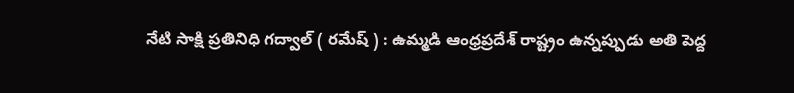నేటి సాక్షి ప్రతినిధి గద్వాల్ ( రమేష్ ) : ఉమ్మడి ఆంధ్రప్రదేశ్ రాష్ట్రం ఉన్నప్పుడు అతి పెద్ద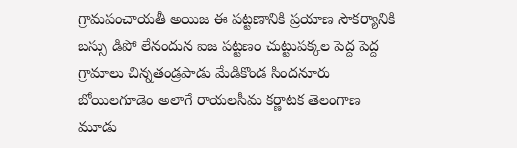గ్రామపంచాయతీ అయిజ ఈ పట్టణానికి ప్రయాణ సౌకర్యానికి బస్సు డిపో లేనందున ఐజ పట్టణం చుట్టుపక్కల పెద్ద పెద్ద గ్రామాలు చిన్నతండ్రపాడు మేడికొండ సిందనూరు బోయిలగూడెం అలాగే రాయలసీమ కర్ణాటక తెలంగాణ మూడు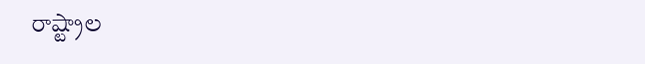రాష్ట్రాల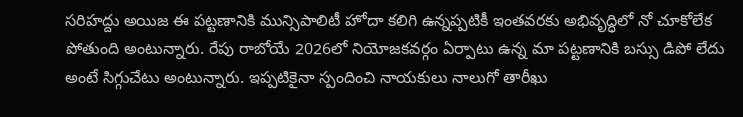సరిహద్దు అయిజ ఈ పట్టణానికి మున్సిపాలిటీ హోదా కలిగి ఉన్నప్పటికీ ఇంతవరకు అభివృద్ధిలో నో చూకోలేక పోతుంది అంటున్నారు. రేపు రాబోయే 2026లో నియోజకవర్గం ఏర్పాటు ఉన్న మా పట్టణానికి బస్సు డిపో లేదు అంటే సిగ్గుచేటు అంటున్నారు. ఇప్పటికైనా స్పందించి నాయకులు నాలుగో తారీఖు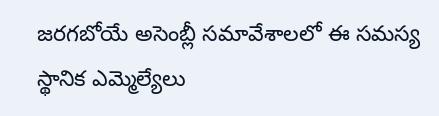జరగబోయే అసెంబ్లీ సమావేశాలలో ఈ సమస్య స్థానిక ఎమ్మెల్యేలు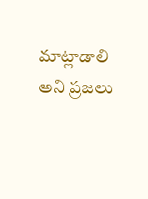మాట్లాడాలి అని ప్రజలు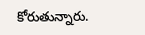కోరుతున్నారు.